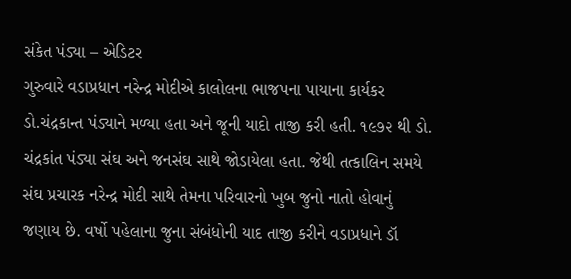સંકેત પંડ્યા – એડિટર
ગુરુવારે વડાપ્રધાન નરેન્દ્ર મોદીએ કાલોલના ભાજપના પાયાના કાર્યકર ડો.ચંદ્રકાન્ત પંડ્યાને મળ્યા હતા અને જૂની યાદો તાજી કરી હતી. ૧૯૭૨ થી ડો. ચંદ્રકાંત પંડ્યા સંઘ અને જનસંઘ સાથે જોડાયેલા હતા. જેથી તત્કાલિન સમયે સંઘ પ્રચારક નરેન્દ્ર મોદી સાથે તેમના પરિવારનો ખુબ જુનો નાતો હોવાનું જણાય છે. વર્ષો પહેલાના જુના સંબંધોની યાદ તાજી કરીને વડાપ્રધાને ડૉ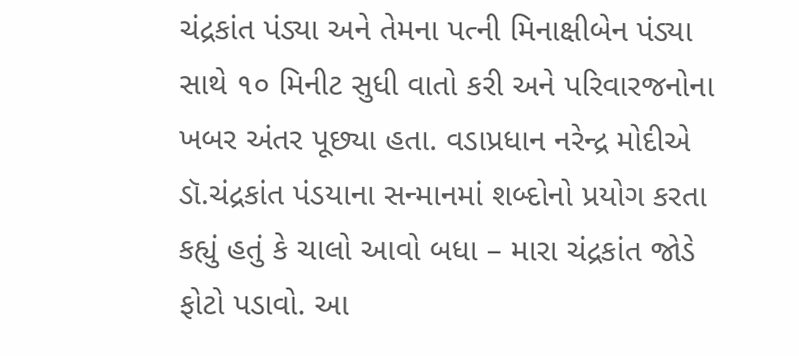ચંદ્રકાંત પંડ્યા અને તેમના પત્ની મિનાક્ષીબેન પંડ્યા સાથે ૧૦ મિનીટ સુધી વાતો કરી અને પરિવારજનોના ખબર અંતર પૂછ્યા હતા. વડાપ્રધાન નરેન્દ્ર મોદીએ ડૉ.ચંદ્રકાંત પંડયાના સન્માનમાં શબ્દોનો પ્રયોગ કરતા કહ્યું હતું કે ચાલો આવો બધા – મારા ચંદ્રકાંત જોડે ફોટો પડાવો. આ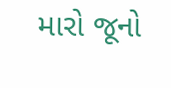મારો જૂનો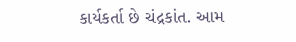કાર્યકર્તા છે ચંદ્રકાંત. આમ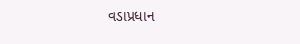વડાપ્રધાન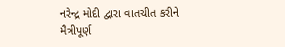નરેન્દ્ર મોદી દ્વારા વાતચીત કરીને મૈત્રીપૂર્ણ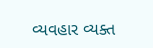વ્યવહાર વ્યક્ત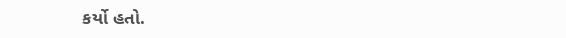કર્યો હતો.